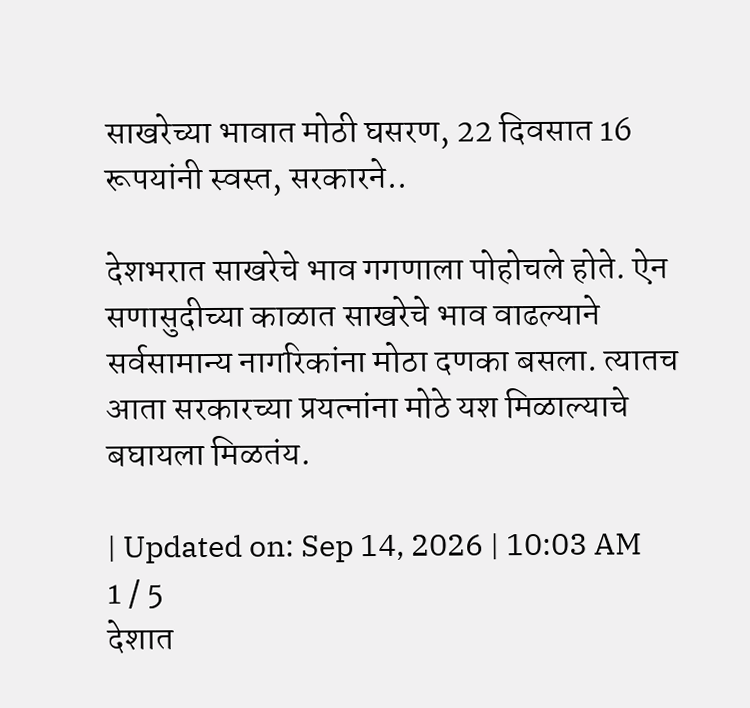साखरेच्या भावात मोठी घसरण, 22 दिवसात 16 रूपयांनी स्वस्त, सरकारने..

देशभरात साखरेचे भाव गगणाला पोहोचले होते. ऐन सणासुदीच्या काळात साखरेचे भाव वाढल्याने सर्वसामान्य नागरिकांना मोठा दणका बसला. त्यातच आता सरकारच्या प्रयत्नांना मोठे यश मिळाल्याचे बघायला मिळतंय.

| Updated on: Sep 14, 2026 | 10:03 AM
1 / 5
देशात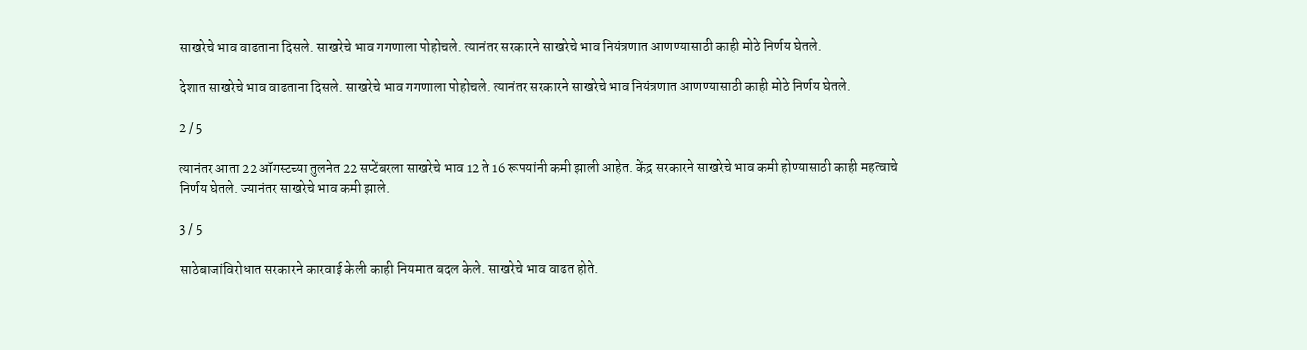साखरेचे भाव वाढताना दिसले. साखरेचे भाव गगणाला पोहोचले. त्यानंतर सरकारने साखरेचे भाव नियंत्रणात आणण्यासाठी काही मोठे निर्णय घेतले.

देशात साखरेचे भाव वाढताना दिसले. साखरेचे भाव गगणाला पोहोचले. त्यानंतर सरकारने साखरेचे भाव नियंत्रणात आणण्यासाठी काही मोठे निर्णय घेतले.

2 / 5

त्यानंतर आता 22 ऑगस्टच्या तुलनेत 22 सप्टेंबरला साखरेचे भाव 12 ते 16 रूपयांनी कमी झाली आहेत. केंद्र सरकारने साखरेचे भाव कमी होण्यासाठी काही महत्वाचे निर्णय घेतले. ज्यानंतर साखरेचे भाव कमी झाले.

3 / 5

साठेबाजांविरोधात सरकारने कारवाई केली काही नियमात बदल केले. साखरेचे भाव वाढत होते.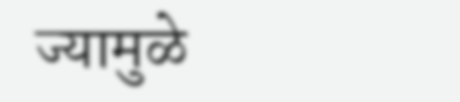ज्यामुळे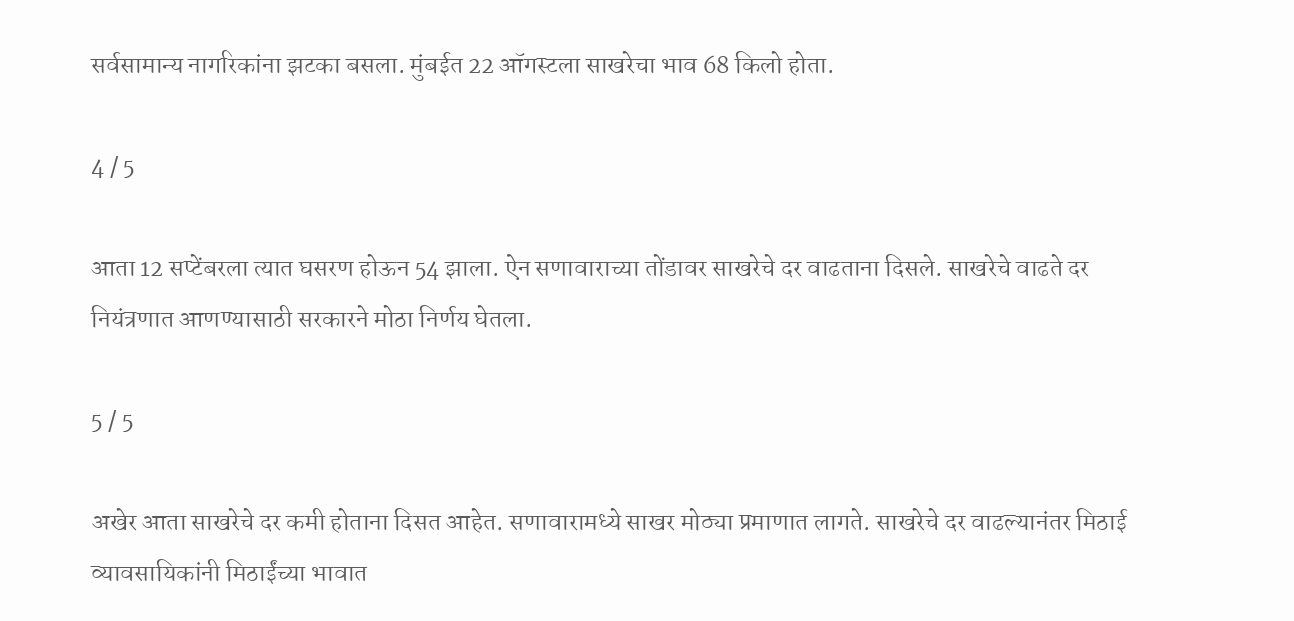सर्वसामान्य नागरिकांना झटका बसला. मुंबईत 22 ऑगस्टला साखरेचा भाव 68 किलो होता.

4 / 5

आता 12 सप्टेंबरला त्यात घसरण होऊन 54 झाला. ऐन सणावाराच्या तोंडावर साखरेचे दर वाढताना दिसले. साखरेचे वाढते दर नियंत्रणात आणण्यासाठी सरकारने मोठा निर्णय घेतला.

5 / 5

अखेर आता साखरेचे दर कमी होताना दिसत आहेत. सणावारामध्ये साखर मोठ्या प्रमाणात लागते. साखरेचे दर वाढल्यानंतर मिठाई व्यावसायिकांनी मिठाईंच्या भावात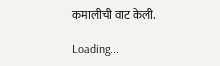कमालीची वाट केली.

Loading...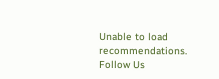Unable to load recommendations.
Follow Us